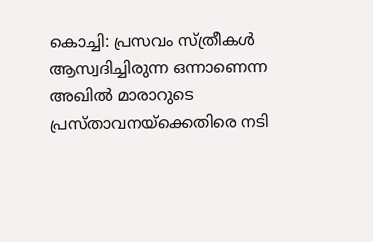കൊച്ചി: പ്രസവം സ്ത്രീകൾ ആസ്വദിച്ചിരുന്ന ഒന്നാണെന്ന അഖിൽ മാരാറുടെ പ്രസ്താവനയ്ക്കെതിരെ നടി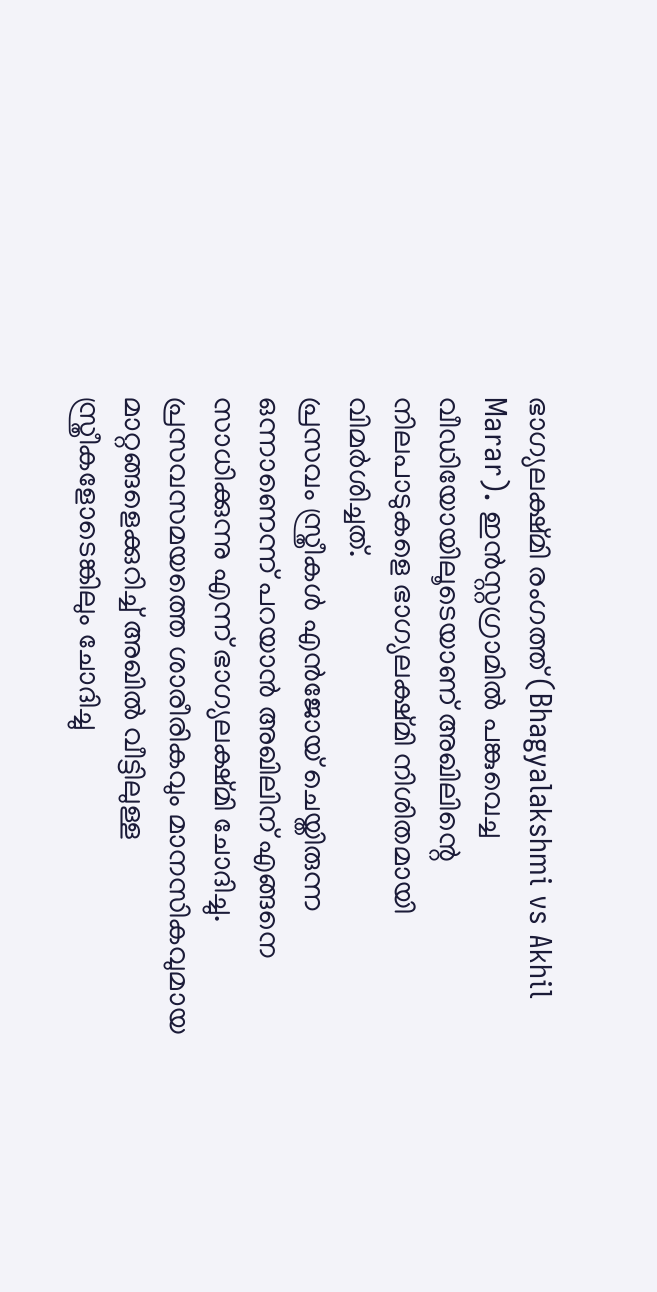ഭാഗ്യലക്ഷ്മി രംഗത്ത് (Bhagyalakshmi vs Akhil Marar). ഇൻസ്റ്റഗ്രാമിൽ പങ്കുവെച്ച വീഡിയോയിലൂടെയാണ് അഖിലിന്റെ നിലപാടുകളെ ഭാഗ്യലക്ഷ്മി നിശിതമായി വിമർശിച്ചത്.
പ്രസവം സ്ത്രീകൾ എൻജോയ് ചെയ്തിരുന്ന ഒന്നാണെന്ന് പറയാൻ അഖിലിന് എങ്ങനെ സാധിക്കുന്നു എന്ന് ഭാഗ്യലക്ഷ്മി ചോദിച്ചു. പ്രസവസമയത്തെ ശാരീരികവും മാനസികവുമായ മാറ്റങ്ങളെക്കുറിച്ച് അഖിൽ വീട്ടിലുള്ള സ്ത്രീകളോടെങ്കിലും ചോദിച്ചു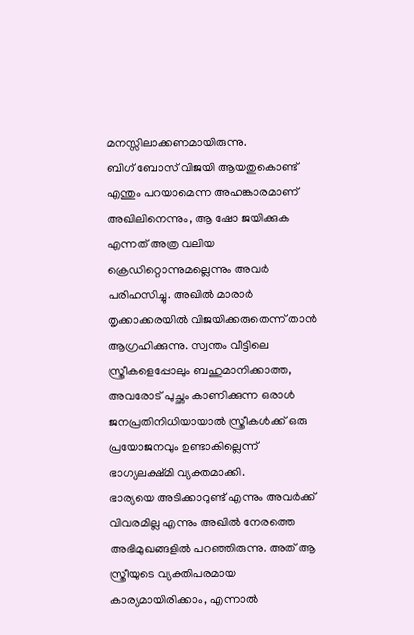മനസ്സിലാക്കണമായിരുന്നു.
ബിഗ് ബോസ് വിജയി ആയതുകൊണ്ട് എന്തും പറയാമെന്ന അഹങ്കാരമാണ് അഖിലിനെന്നും, ആ ഷോ ജയിക്കുക എന്നത് അത്ര വലിയ ക്രെഡിറ്റൊന്നുമല്ലെന്നും അവർ പരിഹസിച്ചു. അഖിൽ മാരാർ തൃക്കാക്കരയിൽ വിജയിക്കരുതെന്ന് താൻ ആഗ്രഹിക്കുന്നു. സ്വന്തം വീട്ടിലെ സ്ത്രീകളെപ്പോലും ബഹുമാനിക്കാത്ത, അവരോട് പുച്ഛം കാണിക്കുന്ന ഒരാൾ ജനപ്രതിനിധിയായാൽ സ്ത്രീകൾക്ക് ഒരു പ്രയോജനവും ഉണ്ടാകില്ലെന്ന് ഭാഗ്യലക്ഷ്മി വ്യക്തമാക്കി.
ഭാര്യയെ അടിക്കാറുണ്ട് എന്നും അവർക്ക് വിവരമില്ല എന്നും അഖിൽ നേരത്തെ അഭിമുഖങ്ങളിൽ പറഞ്ഞിരുന്നു. അത് ആ സ്ത്രീയുടെ വ്യക്തിപരമായ കാര്യമായിരിക്കാം, എന്നാൽ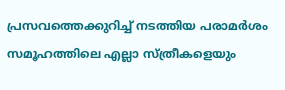പ്രസവത്തെക്കുറിച്ച് നടത്തിയ പരാമർശം സമൂഹത്തിലെ എല്ലാ സ്ത്രീകളെയും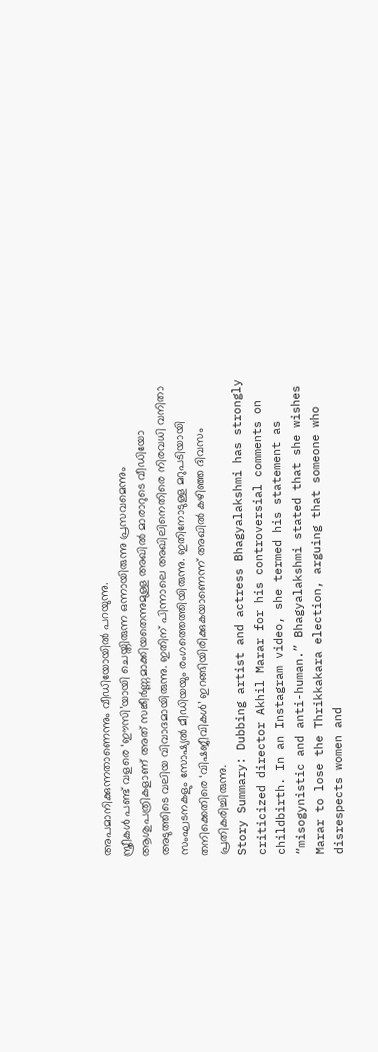അപമാനിക്കുന്നതാണെന്നും വീഡിയോയിൽ പറയുന്നു.
സ്ത്രീകൾ പണ്ട് വളരെ ‘ഈസി’യായി ചെയ്തിരുന്ന ഒന്നായിരുന്നു പ്രസവമെന്നും ആശുപത്രികളാണ് അത് സങ്കീർണ്ണമാക്കിയതെന്നുമുള്ള അഖിൽ മാരാറുടെ വീഡിയോ അടുത്തിടെ വലിയ വിവാദമായിരുന്നു. ഇതിന് പിന്നാലെ അഖിലിനെതിരെ നിരവധി വനിതാ സംഘടനകളും സോഷ്യൽ മീഡിയയും രംഗത്തെത്തിയിരുന്നു. ഇതിനോടുള്ള മറുപടിയായി തനിക്കെതിരെ ‘വിഷജീവികൾ’ ഇറങ്ങിയിരിക്കുകയാണെന്ന് അഖിൽ കഴിഞ്ഞ ദിവസം പ്രതികരിച്ചിരുന്നു.
Story Summary: Dubbing artist and actress Bhagyalakshmi has strongly criticized director Akhil Marar for his controversial comments on childbirth. In an Instagram video, she termed his statement as “misogynistic and anti-human.” Bhagyalakshmi stated that she wishes Marar to lose the Thrikkakara election, arguing that someone who disrespects women and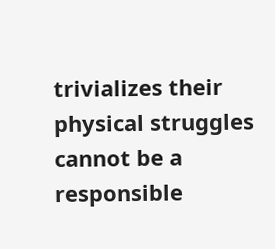trivializes their physical struggles cannot be a responsible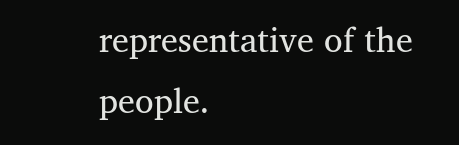representative of the people.